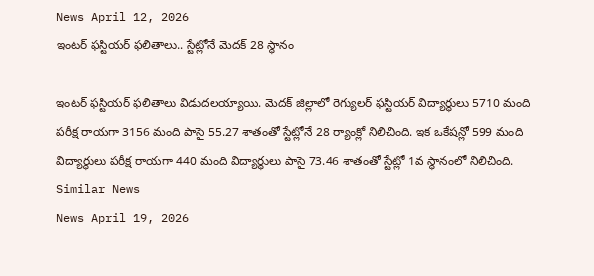News April 12, 2026
ఇంటర్ ఫస్టియర్ ఫలితాలు.. స్టేట్లోనే మెదక్ 28 స్థానం

ఇంటర్ ఫస్టియర్ ఫలితాలు విడుదలయ్యాయి. మెదక్ జిల్లాలో రెగ్యులర్ ఫస్టియర్ విద్యార్థులు 5710 మంది పరీక్ష రాయగా 3156 మంది పాసై 55.27 శాతంతో స్టేట్లోనే 28 ర్యాంక్లో నిలిచింది. ఇక ఒకేషన్లో 599 మంది విద్యార్థులు పరీక్ష రాయగా 440 మంది విద్యార్థులు పాసై 73.46 శాతంతో స్టేట్లో 1వ స్థానంలో నిలిచింది.
Similar News
News April 19, 2026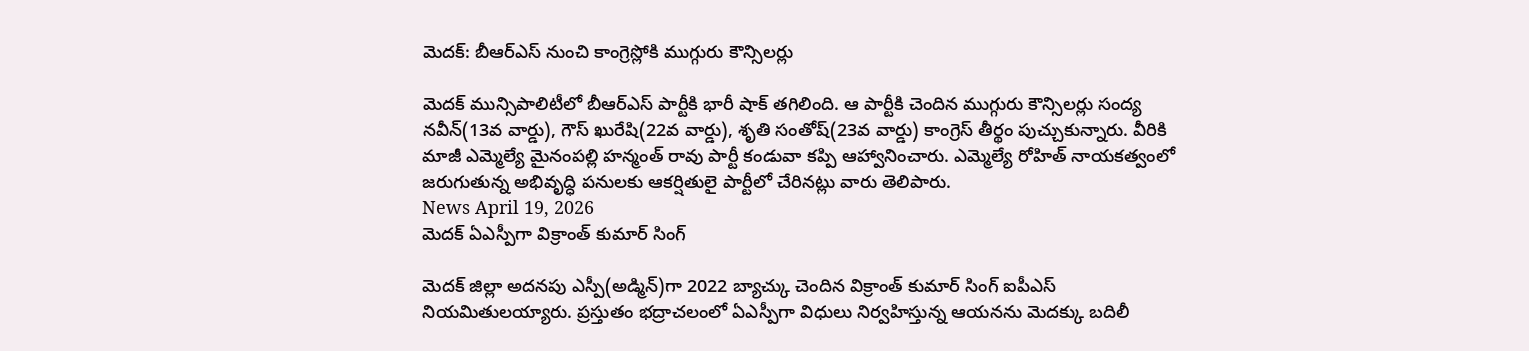మెదక్: బీఆర్ఎస్ నుంచి కాంగ్రెస్లోకి ముగ్గురు కౌన్సిలర్లు

మెదక్ మున్సిపాలిటీలో బీఆర్ఎస్ పార్టీకి భారీ షాక్ తగిలింది. ఆ పార్టీకి చెందిన ముగ్గురు కౌన్సిలర్లు సంద్య నవీన్(13వ వార్డు), గౌస్ ఖురేషి(22వ వార్డు), శృతి సంతోష్(23వ వార్డు) కాంగ్రెస్ తీర్థం పుచ్చుకున్నారు. వీరికి మాజీ ఎమ్మెల్యే మైనంపల్లి హన్మంత్ రావు పార్టీ కండువా కప్పి ఆహ్వానించారు. ఎమ్మెల్యే రోహిత్ నాయకత్వంలో జరుగుతున్న అభివృద్ధి పనులకు ఆకర్షితులై పార్టీలో చేరినట్లు వారు తెలిపారు.
News April 19, 2026
మెదక్ ఏఎస్పీగా విక్రాంత్ కుమార్ సింగ్

మెదక్ జిల్లా అదనపు ఎస్పీ(అడ్మిన్)గా 2022 బ్యాచ్కు చెందిన విక్రాంత్ కుమార్ సింగ్ ఐపీఎస్ నియమితులయ్యారు. ప్రస్తుతం భద్రాచలంలో ఏఎస్పీగా విధులు నిర్వహిస్తున్న ఆయనను మెదక్కు బదిలీ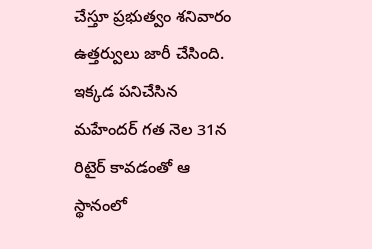చేస్తూ ప్రభుత్వం శనివారం ఉత్తర్వులు జారీ చేసింది. ఇక్కడ పనిచేసిన మహేందర్ గత నెల 31న రిటైర్ కావడంతో ఆ స్థానంలో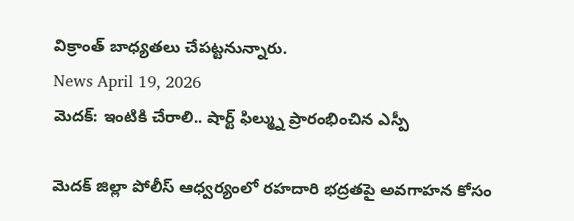విక్రాంత్ బాధ్యతలు చేపట్టనున్నారు.
News April 19, 2026
మెదక్: ఇంటికి చేరాలి.. షార్ట్ ఫిల్మ్ను ప్రారంభించిన ఎస్పీ

మెదక్ జిల్లా పోలీస్ ఆధ్వర్యంలో రహదారి భద్రతపై అవగాహన కోసం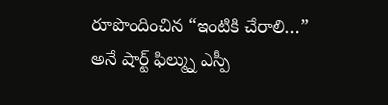రూపొందించిన “ఇంటికి చేరాలి…” అనే షార్ట్ ఫిల్మ్ను ఎస్పీ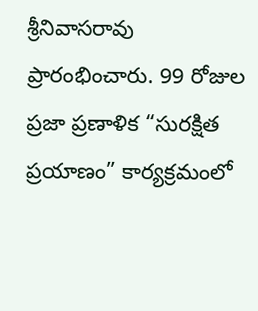శ్రీనివాసరావు ప్రారంభించారు. 99 రోజుల ప్రజా ప్రణాళిక “సురక్షిత ప్రయాణం” కార్యక్రమంలో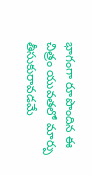భాగంగా రూపొందిన ఈ చిత్రం యువతలో మార్పు తీసుకురావడమే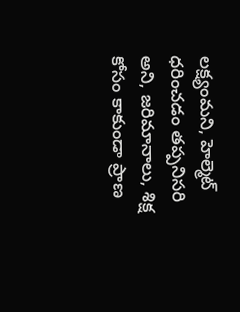లక్ష్యంమని, హెల్మెట్ ధరించడం తప్పనిసరి అని, జరిమానాలు, శిక్ష కోసం కాకుండా ప్రాణ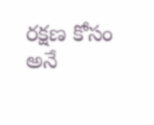రక్షణ కోసం అనే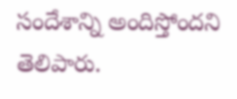సందేశాన్ని అందిస్తోందని తెలిపారు.